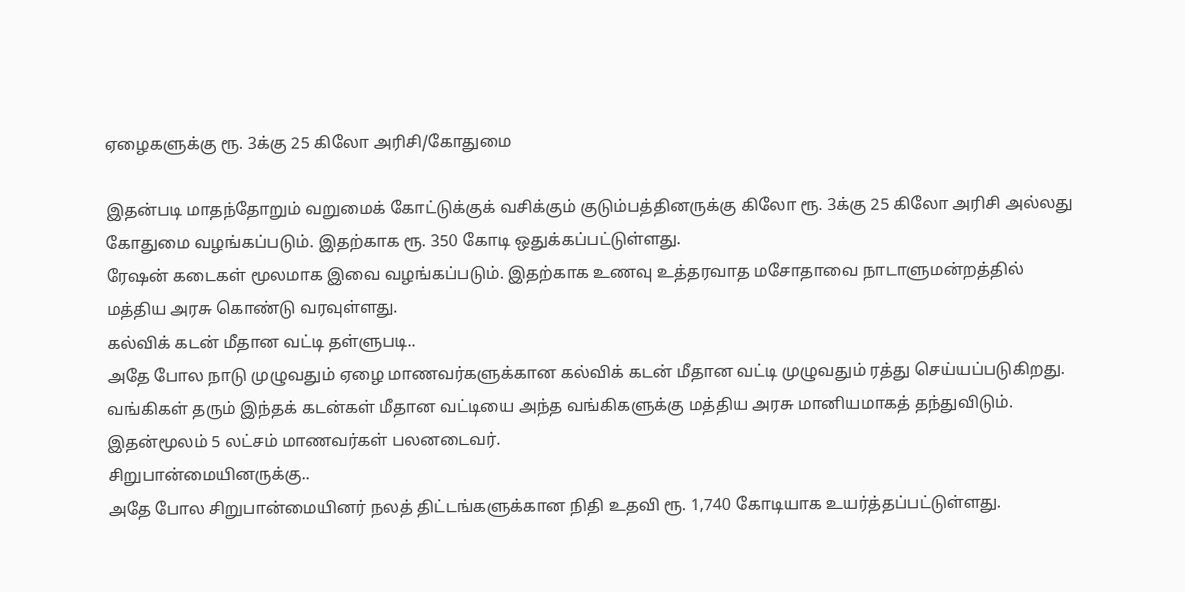ஏழைகளுக்கு ரூ. 3க்கு 25 கிலோ அரிசி/கோதுமை

இதன்படி மாதந்தோறும் வறுமைக் கோட்டுக்குக் வசிக்கும் குடும்பத்தினருக்கு கிலோ ரூ. 3க்கு 25 கிலோ அரிசி அல்லது கோதுமை வழங்கப்படும். இதற்காக ரூ. 350 கோடி ஒதுக்கப்பட்டுள்ளது.
ரேஷன் கடைகள் மூலமாக இவை வழங்கப்படும். இதற்காக உணவு உத்தரவாத மசோதாவை நாடாளுமன்றத்தில் மத்திய அரசு கொண்டு வரவுள்ளது.
கல்விக் கடன் மீதான வட்டி தள்ளுபடி..
அதே போல நாடு முழுவதும் ஏழை மாணவர்களுக்கான கல்விக் கடன் மீதான வட்டி முழுவதும் ரத்து செய்யப்படுகிறது. வங்கிகள் தரும் இந்தக் கடன்கள் மீதான வட்டியை அந்த வங்கிகளுக்கு மத்திய அரசு மானியமாகத் தந்துவிடும். இதன்மூலம் 5 லட்சம் மாணவர்கள் பலனடைவர்.
சிறுபான்மையினருக்கு..
அதே போல சிறுபான்மையினர் நலத் திட்டங்களுக்கான நிதி உதவி ரூ. 1,740 கோடியாக உயர்த்தப்பட்டுள்ளது.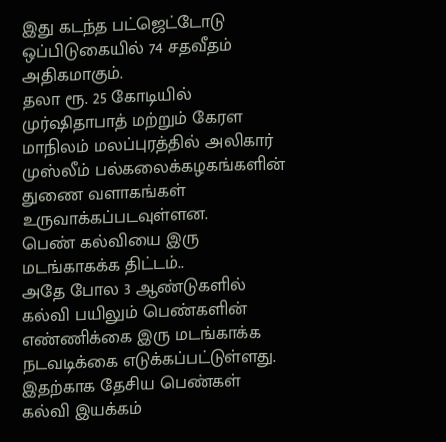இது கடந்த பட்ஜெட்டோடு ஒப்பிடுகையில் 74 சதவீதம் அதிகமாகும்.
தலா ரூ. 25 கோடியில் முர்ஷிதாபாத் மற்றும் கேரள மாநிலம் மலப்புரத்தில் அலிகார் முஸ்லீம் பல்கலைக்கழகங்களின் துணை வளாகங்கள் உருவாக்கப்படவுள்ளன.
பெண் கல்வியை இரு மடங்காகக்க திட்டம்..
அதே போல 3 ஆண்டுகளில் கல்வி பயிலும் பெண்களின் எண்ணிக்கை இரு மடங்காக்க நடவடிக்கை எடுக்கப்பட்டுள்ளது. இதற்காக தேசிய பெண்கள் கல்வி இயக்கம்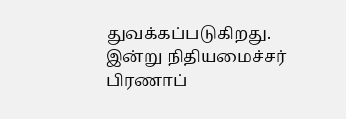துவக்கப்படுகிறது.
இன்று நிதியமைச்சர் பிரணாப்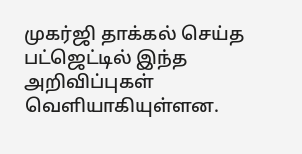முகர்ஜி தாக்கல் செய்த பட்ஜெட்டில் இந்த அறிவிப்புகள் வெளியாகியுள்ளன.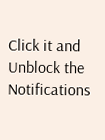Click it and Unblock the Notifications